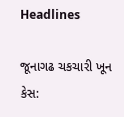Headlines

જૂનાગઢ ચકચારી ખૂન કેસ: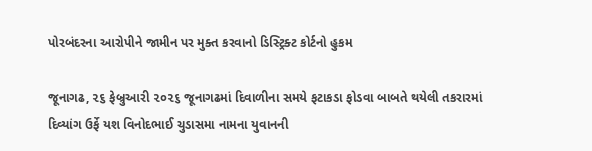પોરબંદરના આરોપીને જામીન પર મુક્ત કરવાનો ડિસ્ટ્રિક્ટ કોર્ટનો હુકમ

જૂનાગઢ, ૨૬ ફેબ્રુઆરી ૨૦૨૬ જૂનાગઢમાં દિવાળીના સમયે ફટાકડા ફોડવા બાબતે થયેલી તકરારમાં દિવ્યાંગ ઉર્ફે યશ વિનોદભાઈ ચુડાસમા નામના યુવાનની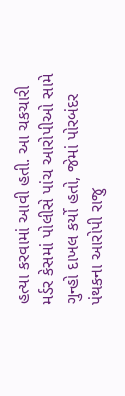હત્યા કરવામાં આવી હતી. આ ચકચારી મર્ડર કેસમાં પોલીસે પાંચ આરોપીઓ સામે ગુન્હો દાખલ કર્યો હતો, જેમાં પોરબંદર પંથકના આરોપી રાજુ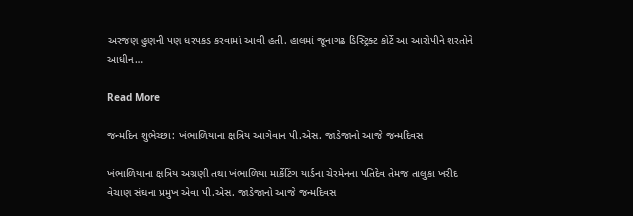અરજણ હુણની પણ ધરપકડ કરવામાં આવી હતી. હાલમાં જૂનાગઢ ડિસ્ટ્રિક્ટ કોર્ટે આ આરોપીને શરતોને આધીન…

Read More

જન્મદિન શુભેચ્છા: ખંભાળિયાના ક્ષત્રિય આગેવાન પી.એસ. જાડેજાનો આજે જન્મદિવસ

ખંભાળિયાના ક્ષત્રિય અગ્રણી તથા ખંભાળિયા માર્કેટિંગ યાર્ડના ચેરમેનના પતિદેવ તેમજ તાલુકા ખરીદ વેચાણ સંઘના પ્રમુખ એવા પી.એસ. જાડેજાનો આજે જન્મદિવસ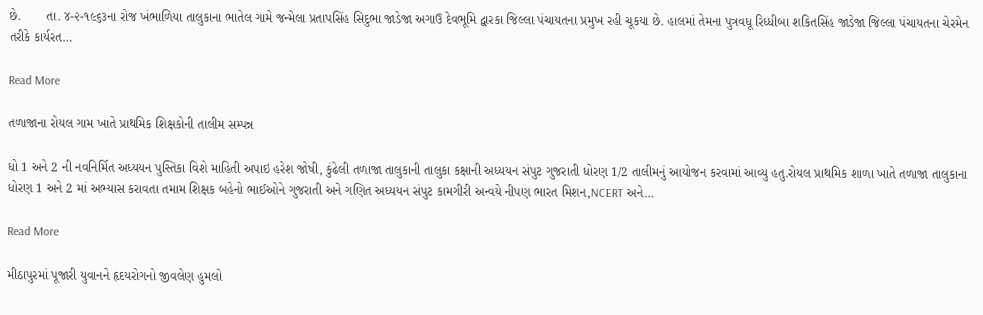છે.       તા. ૪-૨-૧૯૬૩ના રોજ ખંભાળિયા તાલુકાના ભાતેલ ગામે જન્મેલા પ્રતાપસિંહ સિદુભા જાડેજા અગાઉ દેવભૂમિ દ્વારકા જિલ્લા પંચાયતના પ્રમુખ રહી ચૂકયા છે. હાલમાં તેમના પુત્રવધૂ રિધ્ધીબા શકિતસિંહ જાડેજા જિલ્લા પંચાયતના ચેરમેન તરીકે કાર્યરત…

Read More

તળાજાના રોયલ ગામ ખાતે પ્રાથમિક શિક્ષકોની તાલીમ સમ્પન્ન

ધો 1 અને 2 ની નવનિર્મિત અધ્યયન પુસ્તિકા વિશે માહિતી અપાઇ હરેશ જોષી, કુંઢેલી તળાજા તાલુકાની તાલુકા કક્ષાની અધ્યયન સંપુટ ગુજરાતી ધોરણ 1/2 તાલીમનું આયોજન કરવામાં આવ્યુ હતુ.રોયલ પ્રાથમિક શાળા ખાતે તળાજા તાલુકાના ધોરણ 1 અને 2 માં અભ્યાસ કરાવતા તમામ શિક્ષક બહેનો ભાઈઓને ગુજરાતી અને ગણિત અધ્યયન સંપુટ કામગીરી અન્વયે નીપણ ભારત મિશન,NCERT અને…

Read More

મીઠાપુરમાં પૂજારી યુવાનને હૃદયરોગનો જીવલેણ હુમલો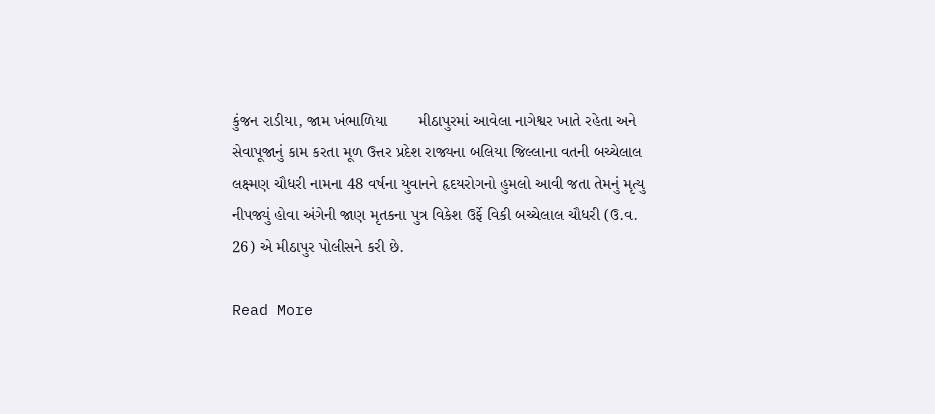કુંજન રાડીયા, જામ ખંભાળિયા       મીઠાપુરમાં આવેલા નાગેશ્વર ખાતે રહેતા અને સેવાપૂજાનું કામ કરતા મૂળ ઉત્તર પ્રદેશ રાજ્યના બલિયા જિલ્લાના વતની બચ્ચેલાલ લક્ષ્મણ ચૌધરી નામના 48 વર્ષના યુવાનને હૃદયરોગનો હુમલો આવી જતા તેમનું મૃત્યુ નીપજ્યું હોવા અંગેની જાણ મૃતકના પુત્ર વિકેશ ઉર્ફે વિકી બચ્ચેલાલ ચૌધરી (ઉ.વ. 26) એ મીઠાપુર પોલીસને કરી છે.

Read More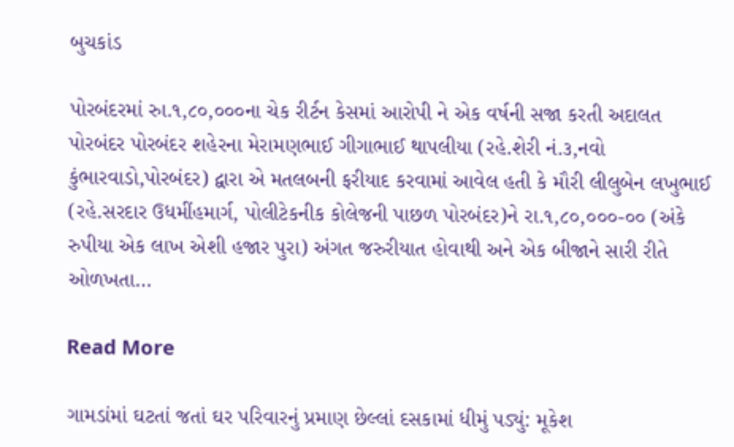બુચકાંડ

પોરબંદરમાં રુા.૧,૮૦,૦૦૦ના ચેક રીર્ટન કેસમાં આરોપી ને એક વર્ષની સજા કરતી અદાલત પોરબંદર પોરબંદર શહેરના મેરામણભાઈ ગીગાભાઈ થાપલીયા (રહે.શેરી નં.૩,નવો કુંભારવાડો,પોરબંદર) દ્વારા એ મતલબની ફરીયાદ કરવામાં આવેલ હતી કે મૌરી લીલુબેન લખુભાઈ (રહે.સરદાર ઉધમીંહમાર્ગ, પોલીટેકનીક કોલેજની પાછળ પોરબંદર)ને રા.૧,૮૦,૦૦૦-૦૦ (અંકે રુપીયા એક લાખ એશી હજાર પુરા) અંગત જરુરીયાત હોવાથી અને એક બીજાને સારી રીતે ઓળખતા…

Read More

ગામડાંમાં ઘટતાં જતાં ઘર પરિવારનું પ્રમાણ છેલ્લાં દસકામાં ધીમું પડ્યું: મૂકેશ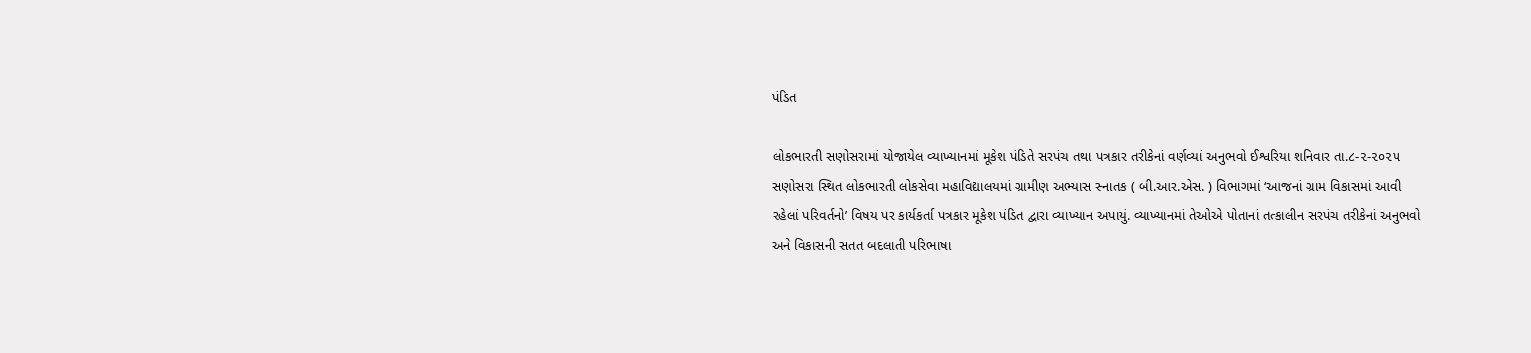પંડિત

લોકભારતી સણોસરામાં યોજાયેલ વ્યાખ્યાનમાં મૂકેશ પંડિતે સરપંચ તથા પત્રકાર તરીકેનાં વર્ણવ્યાં અનુભવો ઈશ્વરિયા શનિવાર તા.૮-૨-૨૦૨૫ સણોસરા સ્થિત લોકભારતી લોકસેવા મહાવિદ્યાલયમાં ગ્રામીણ અભ્યાસ સ્નાતક ( બી.આર.એસ. ) વિભાગમાં ‘આજનાં ગ્રામ વિકાસમાં આવી રહેલાં પરિવર્તનો’ વિષય પર કાર્યકર્તા પત્રકાર મૂકેશ પંડિત દ્વારા વ્યાખ્યાન અપાયું. વ્યાખ્યાનમાં તેઓએ પોતાનાં તત્કાલીન સરપંચ તરીકેનાં અનુભવો અને વિકાસની સતત બદલાતી પરિભાષા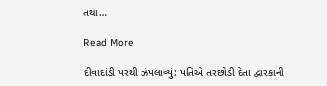તથા…

Read More

દીવાદાંડી પરથી ઝંપલાવ્યું: પતિએ તરછોડી દેતા દ્વારકાની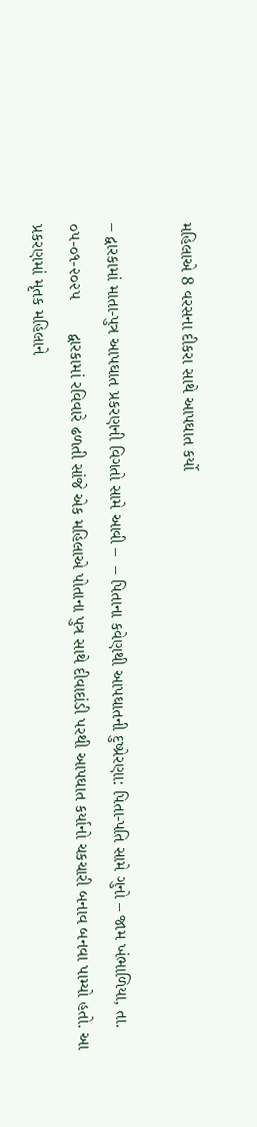મહિલાએ 8 વરસના દીકરા સાથે આપઘાત કર્યો

– દ્વારકામાં માતા-પુત્ર આપઘાત પ્રકરણની વિગતો સામે આવી –  – પિતાના કવેણથી આપઘાતની દુષ્પ્રેરણા: પિતા-પતિ સામે ગુનો – જામ ખંભાળિયા, તા. ૦૫-૦૧-૨૦૨૫       દ્વારકામાં રવિવારે ઢળતી સાંજે એક મહિલાએ પોતાના પુત્ર સાથે દીવાદાંડી પરથી આપઘાત કર્યાનો ચકચારી બનાવ બનવા પામ્યો હતો. આ પ્રકરણમાં મૃતક મહિલાને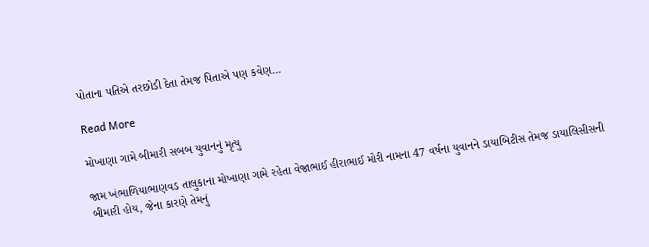પોતાના પતિએ તરછોડી દેતા તેમજ પિતાએ પણ કવેણ…

Read More

મોખાણા ગામે બીમારી સબબ યુવાનનું મૃત્યુ

જામ ખંભાળિયાભાણવડ તાલુકાના મોખાણા ગામે રહેતા વેજાભાઈ હીરાભાઈ મોરી નામના 47 વર્ષના યુવાનને ડાયાબિટીસ તેમજ ડાયાલિસીસની બીમારી હોય, જેના કારણે તેમનું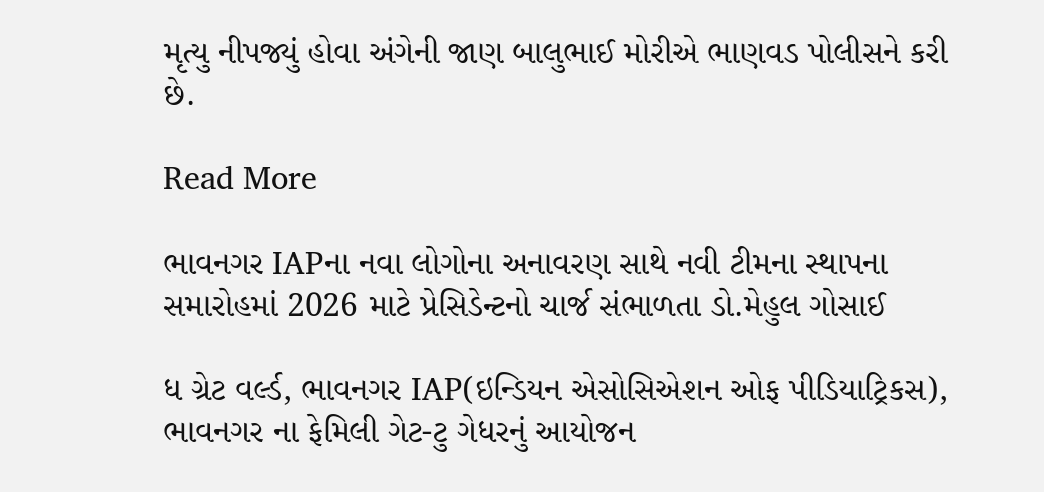મૃત્યુ નીપજ્યું હોવા અંગેની જાણ બાલુભાઈ મોરીએ ભાણવડ પોલીસને કરી છે.

Read More

ભાવનગર IAPના નવા લોગોના અનાવરણ સાથે નવી ટીમના સ્થાપના સમારોહમાં 2026 માટે પ્રેસિડેન્ટનો ચાર્જ સંભાળતા ડો.મેહુલ ગોસાઈ

ધ ગ્રેટ વર્લ્ડ, ભાવનગર IAP(ઇન્ડિયન એસોસિએશન ઓફ પીડિયાટ્રિકસ), ભાવનગર ના ફેમિલી ગેટ-ટુ ગેધરનું આયોજન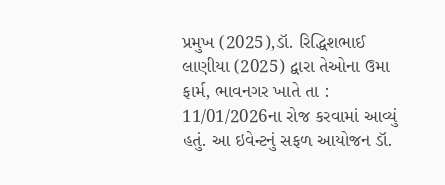પ્રમુખ (2025),ડૉ. રિદ્ધિશભાઈ લાણીયા (2025) દ્વારા તેઓના ઉમા ફાર્મ, ભાવનગર ખાતે તા : 11/01/2026ના રોજ કરવામાં આવ્યું હતું. આ ઇવેન્ટનું સફળ આયોજન ડૉ.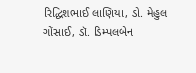રિદ્ધિશભાઈ લાણિયા, ડો. મેહુલ ગોંસાઈ, ડૉ. ડિમ્પલબેન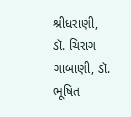શ્રીધરાણી, ડૉ. ચિરાગ ગાબાણી, ડૉ. ભૂષિત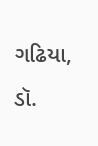ગઢિયા, ડૉ.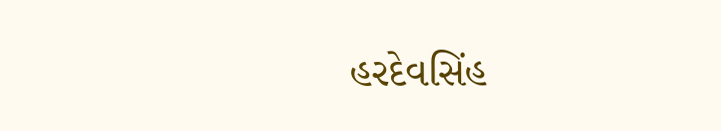હરદેવસિંહ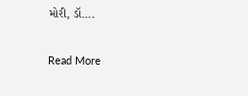મોરી, ડૉ….

Read More